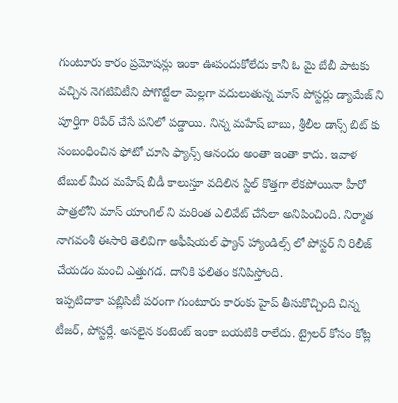గుంటూరు కారం ప్రమోషన్లు ఇంకా ఊపందుకోలేదు కానీ ఓ మై బేబీ పాటకు వచ్చిన నెగటివిటీని పోగొట్టేలా మెల్లగా వదులుతున్న మాస్ పోస్టర్లు డ్యామేజ్ ని పూర్తిగా రిపేర్ చేసే పనిలో పడ్డాయి. నిన్న మహేష్ బాబు, శ్రీలీల డాన్స్ బిట్ కు సంబంధించిన ఫోటో చూసి ఫ్యాన్స్ ఆనందం అంతా ఇంతా కాదు. ఇవాళ టేబుల్ మీద మహేష్ బీడీ కాలుస్తూ వదిలిన స్టిల్ కొత్తగా లేకపోయినా హీరో పాత్రలోని మాస్ యాంగిల్ ని మరింత ఎలివేట్ చేసేలా అనిపించింది. నిర్మాత నాగవంశీ ఈసారి తెలివిగా అఫీషియల్ ఫ్యాన్ హ్యాండిల్స్ లో పోస్టర్ ని రిలీజ్ చేయడం మంచి ఎత్తుగడ. దానికి ఫలితం కనిపిస్తోంది.
ఇప్పటిదాకా పబ్లిసిటీ పరంగా గుంటూరు కారంకు హైప్ తీసుకొచ్చింది చిన్న టీజర్, పోస్టర్లే. అసలైన కంటెంట్ ఇంకా బయటికి రాలేదు. ట్రైలర్ కోసం కోట్ల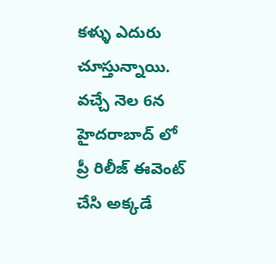కళ్ళు ఎదురు చూస్తున్నాయి. వచ్చే నెల 6న హైదరాబాద్ లో ప్రీ రిలీజ్ ఈవెంట్ చేసి అక్కడే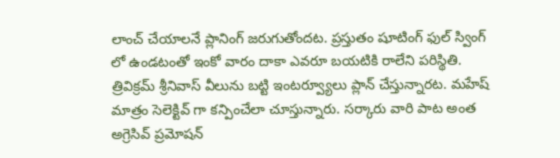లాంచ్ చేయాలనే ప్లానింగ్ జరుగుతోందట. ప్రస్తుతం షూటింగ్ ఫుల్ స్వింగ్ లో ఉండటంతో ఇంకో వారం దాకా ఎవరూ బయటికి రాలేని పరిస్థితి. త్రివిక్రమ్ శ్రీనివాస్ వీలును బట్టి ఇంటర్వ్యూలు ప్లాన్ చేస్తున్నారట. మహేష్ మాత్రం సెలెక్టివ్ గా కన్పించేలా చూస్తున్నారు. సర్కారు వారి పాట అంత అగ్రెసివ్ ప్రమోషన్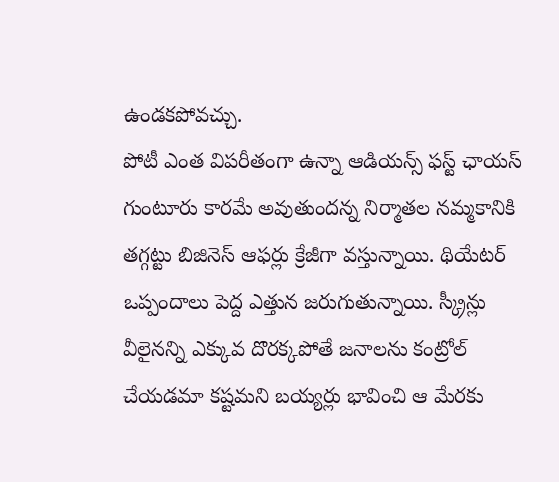ఉండకపోవచ్చు.
పోటీ ఎంత విపరీతంగా ఉన్నా ఆడియన్స్ ఫస్ట్ ఛాయస్ గుంటూరు కారమే అవుతుందన్న నిర్మాతల నమ్మకానికి తగ్గట్టు బిజినెస్ ఆఫర్లు క్రేజీగా వస్తున్నాయి. థియేటర్ ఒప్పందాలు పెద్ద ఎత్తున జరుగుతున్నాయి. స్క్రీన్లు వీలైనన్ని ఎక్కువ దొరక్కపోతే జనాలను కంట్రోల్ చేయడమా కష్టమని బయ్యర్లు భావించి ఆ మేరకు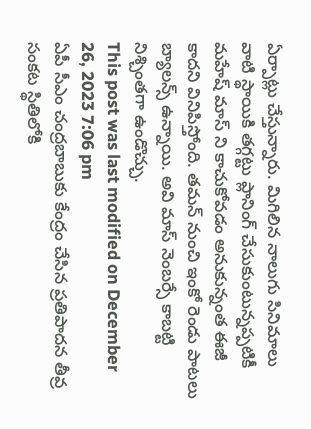ఏర్పాట్లు చేస్తున్నారు. మిగిలిన నాలుగు సినిమాలు వాటి స్థాయికి తగ్గట్టు ప్లానింగ్ చేసుకుంటున్నప్పటికీ మహేష్ మాస్ ని కాచుకోవడం అనుకున్నంత ఈజీ కాదని వినిపిస్తోంది. తమన్ నుంచి ఇంకో రెండు పాటలు బ్యాలన్స్ ఉన్నాయి. అవి మాస్ నెంబర్సే కాబట్టి నిశ్చింతగా ఉండొచ్చు.
This post was last modified on December 26, 2023 7:06 pm
ఏపీ సీఎం చంద్రబాబుకు కేంద్రం చేసిన ప్రతిపాదన తీవ్ర సంకట స్థితిలోకి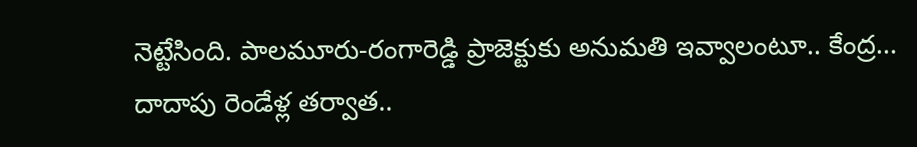నెట్టేసింది. పాలమూరు-రంగారెడ్డి ప్రాజెక్టుకు అనుమతి ఇవ్వాలంటూ.. కేంద్ర…
దాదాపు రెండేళ్ల తర్వాత..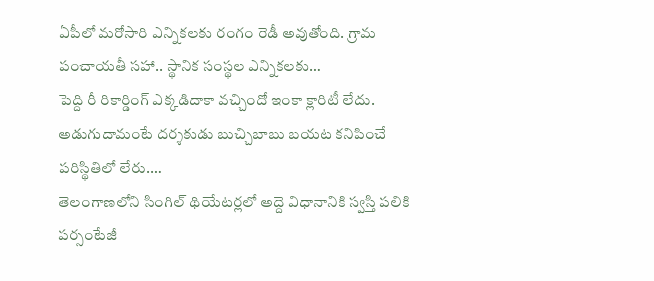ఏపీలో మరోసారి ఎన్నికలకు రంగం రెడీ అవుతోంది. గ్రామ పంచాయతీ సహా.. స్థానిక సంస్థల ఎన్నికలకు…
పెద్ది రీ రికార్డింగ్ ఎక్కడిదాకా వచ్చిందో ఇంకా క్లారిటీ లేదు. అడుగుదామంటే దర్శకుడు బుచ్చిబాబు బయట కనిపించే పరిస్థితిలో లేరు.…
తెలంగాణలోని సింగిల్ థియేటర్లలో అద్దె విధానానికి స్వస్తి పలికి పర్సంటేజీ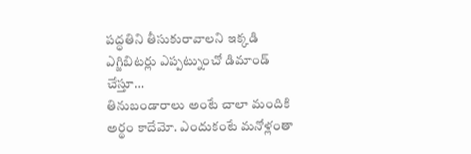పద్ధతిని తీసుకురావాలని ఇక్కడి ఎగ్జిబిటర్లు ఎప్పట్నుంచో డిమాండ్ చేస్తూ…
తినుబండారాలు అంటే చాలా మందికి అర్థం కాదేమో. ఎందుకంటే మనోళ్లంతా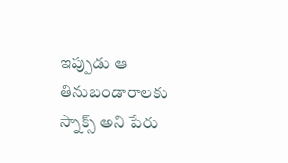ఇప్పుడు ఆ తినుబండారాలకు స్నాక్స్ అని పేరు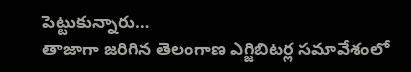పెట్టుకున్నారు…
తాజాగా జరిగిన తెలంగాణ ఎగ్జిబిటర్ల సమావేశంలో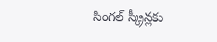సింగల్ స్క్రీన్లకు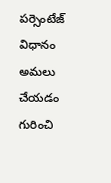పర్సెంటేజ్ విధానం అమలు చేయడం గురించి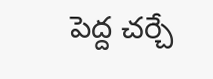పెద్ద చర్చే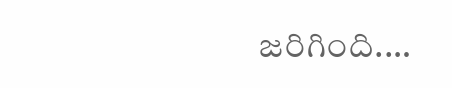జరిగింది.…